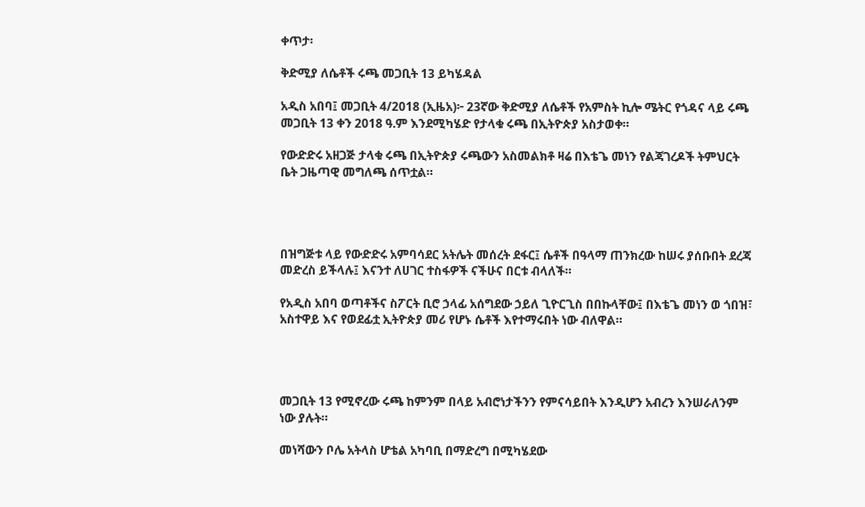ቀጥታ፡

ቅድሚያ ለሴቶች ሩጫ መጋቢት 13 ይካሄዳል

አዲስ አበባ፤ መጋቢት 4/2018 (ኢዜአ)፦ 23ኛው ቅድሚያ ለሴቶች የአምስት ኪሎ ሜትር የጎዳና ላይ ሩጫ መጋቢት 13 ቀን 2018 ዓ.ም እንደሚካሄድ የታላቁ ሩጫ በኢትዮጵያ አስታወቀ።

የውድድሩ አዘጋጅ ታላቁ ሩጫ በኢትዮጵያ ሩጫውን አስመልክቶ ዛሬ በእቴጌ መነን የልጃገረዶች ትምህርት ቤት ጋዜጣዊ መግለጫ ሰጥቷል።




በዝግጅቱ ላይ የውድድሩ አምባሳደር አትሌት መሰረት ደፋር፤ ሴቶች በዓላማ ጠንክረው ከሠሩ ያሰቡበት ደረጃ መድረስ ይችላሉ፤ እናንተ ለሀገር ተስፋዎች ናችሁና በርቱ ብላለች።

የአዲስ አበባ ወጣቶችና ስፖርት ቢሮ ኃላፊ አሰግደው ኃይለ ጊዮርጊስ በበኩላቸው፤ በእቴጌ መነን ወ ጎበዝ፣ አስተዋይ እና የወደፊቷ ኢትዮጵያ መሪ የሆኑ ሴቶች እየተማሩበት ነው ብለዋል።




መጋቢት 13 የሚኖረው ሩጫ ከምንም በላይ አብሮነታችንን የምናሳይበት እንዲሆን አብረን እንሠራለንም ነው ያሉት።

መነሻውን ቦሌ አትላስ ሆቴል አካባቢ በማድረግ በሚካሄደው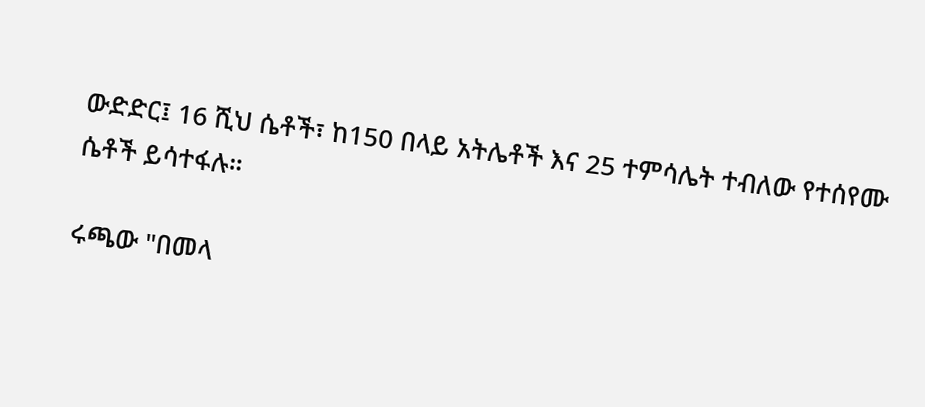ውድድር፤ 16 ሺህ ሴቶች፣ ከ150 በላይ አትሌቶች እና 25 ተምሳሌት ተብለው የተሰየሙ ሴቶች ይሳተፋሉ።

ሩጫው "በመላ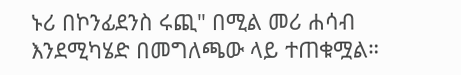ኑሪ በኮንፊደንስ ሩጪ" በሚል መሪ ሐሳብ እንደሚካሄድ በመግለጫው ላይ ተጠቁሟል።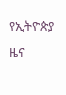የኢትዮጵያ ዜና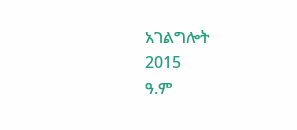አገልግሎት
2015
ዓ.ም